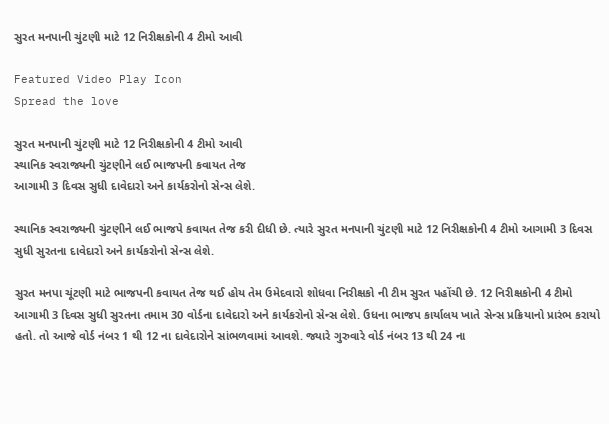સુરત મનપાની ચુંટણી માટે 12 નિરીક્ષકોની 4 ટીમો આવી

Featured Video Play Icon
Spread the love

સુરત મનપાની ચુંટણી માટે 12 નિરીક્ષકોની 4 ટીમો આવી
સ્થાનિક સ્વરાજ્યની ચુંટણીને લઈ ભાજપની કવાયત તેજ
આગામી 3 દિવસ સુધી દાવેદારો અને કાર્યકરોનો સેન્સ લેશે.

સ્થાનિક સ્વરાજ્યની ચુંટણીને લઈ ભાજપે કવાયત તેજ કરી દીધી છે. ત્યારે સુરત મનપાની ચુંટણી માટે 12 નિરીક્ષકોની 4 ટીમો આગામી 3 દિવસ સુધી સુરતના દાવેદારો અને કાર્યકરોનો સેન્સ લેશે.

સુરત મનપા ચૂંટણી માટે ભાજપની કવાયત તેજ થઈ હોય તેમ ઉમેદવારો શોધવા નિરીક્ષકો ની ટીમ સુરત પહોંચી છે. 12 નિરીક્ષકોની 4 ટીમો આગામી 3 દિવસ સુધી સુરતના તમામ 30 વોર્ડના દાવેદારો અને કાર્યકરોનો સેન્સ લેશે. ઉધના ભાજપ કાર્યાલય ખાતે સેન્સ પ્રક્રિયાનો પ્રારંભ કરાયો હતો. તો આજે વોર્ડ નંબર 1 થી 12 ના દાવેદારોને સાંભળવામાં આવશે. જ્યારે ગુરુવારે વોર્ડ નંબર 13 થી 24 ના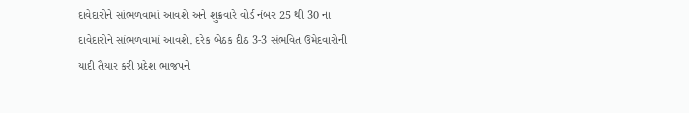દાવેદારોને સાંભળવામાં આવશે અને શુક્રવારે વોર્ડ નંબર 25 થી 30 ના દાવેદારોને સાંભળવામાં આવશે. દરેક બેઠક દીઠ 3-3 સંભવિત ઉમેદવારોની યાદી તૈયાર કરી પ્રદેશ ભાજપને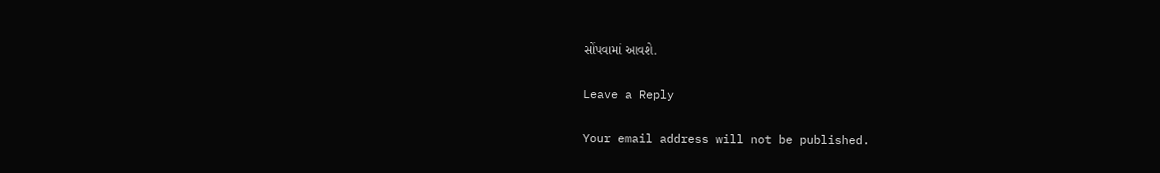સોંપવામાં આવશે.

Leave a Reply

Your email address will not be published.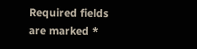Required fields are marked *